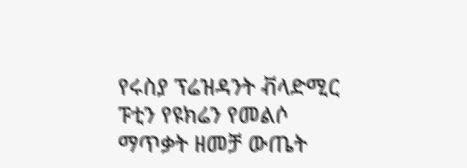የሩስያ ፕሬዝዳንት ቭላድሚር ፑቲን የዩክሬን የመልሶ ማጥቃት ዘመቻ ውጤት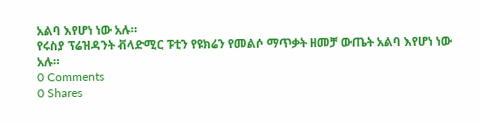አልባ እየሆነ ነው አሉ።
የሩስያ ፕሬዝዳንት ቭላድሚር ፑቲን የዩክሬን የመልሶ ማጥቃት ዘመቻ ውጤት አልባ እየሆነ ነው አሉ።
0 Comments
0 Shares